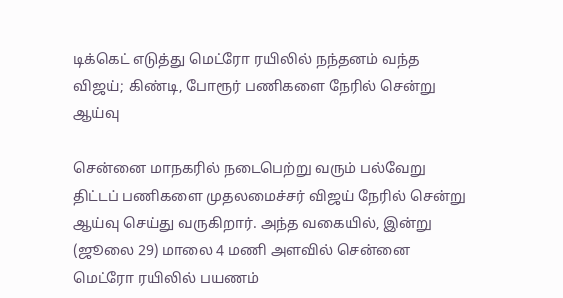டிக்கெட் எடுத்து மெட்ரோ ரயிலில் நந்தனம் வந்த விஜய்; கிண்டி, போரூர் பணிகளை நேரில் சென்று ஆய்வு

சென்னை மாநகரில் நடைபெற்று வரும் பல்வேறு திட்டப் பணிகளை முதலமைச்சர் விஜய் நேரில் சென்று ஆய்வு செய்து வருகிறார். அந்த வகையில், இன்று (ஜூலை 29) மாலை 4 மணி அளவில் சென்னை மெட்ரோ ரயிலில் பயணம்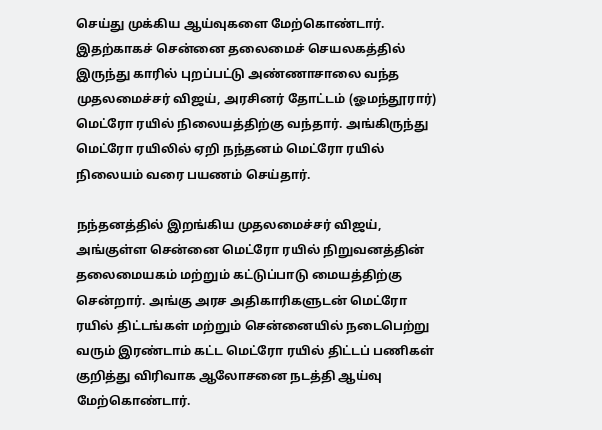செய்து முக்கிய ஆய்வுகளை மேற்கொண்டார். இதற்காகச் சென்னை தலைமைச் செயலகத்தில் இருந்து காரில் புறப்பட்டு அண்ணாசாலை வந்த முதலமைச்சர் விஜய், அரசினர் தோட்டம் (ஓமந்தூரார்) மெட்ரோ ரயில் நிலையத்திற்கு வந்தார். அங்கிருந்து மெட்ரோ ரயிலில் ஏறி நந்தனம் மெட்ரோ ரயில் நிலையம் வரை பயணம் செய்தார்.

நந்தனத்தில் இறங்கிய முதலமைச்சர் விஜய், அங்குள்ள சென்னை மெட்ரோ ரயில் நிறுவனத்தின் தலைமையகம் மற்றும் கட்டுப்பாடு மையத்திற்கு சென்றார். அங்கு அரச அதிகாரிகளுடன் மெட்ரோ ரயில் திட்டங்கள் மற்றும் சென்னையில் நடைபெற்று வரும் இரண்டாம் கட்ட மெட்ரோ ரயில் திட்டப் பணிகள் குறித்து விரிவாக ஆலோசனை நடத்தி ஆய்வு மேற்கொண்டார்.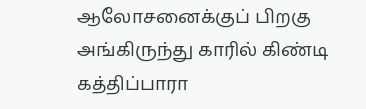ஆலோசனைக்குப் பிறகு அங்கிருந்து காரில் கிண்டி கத்திப்பாரா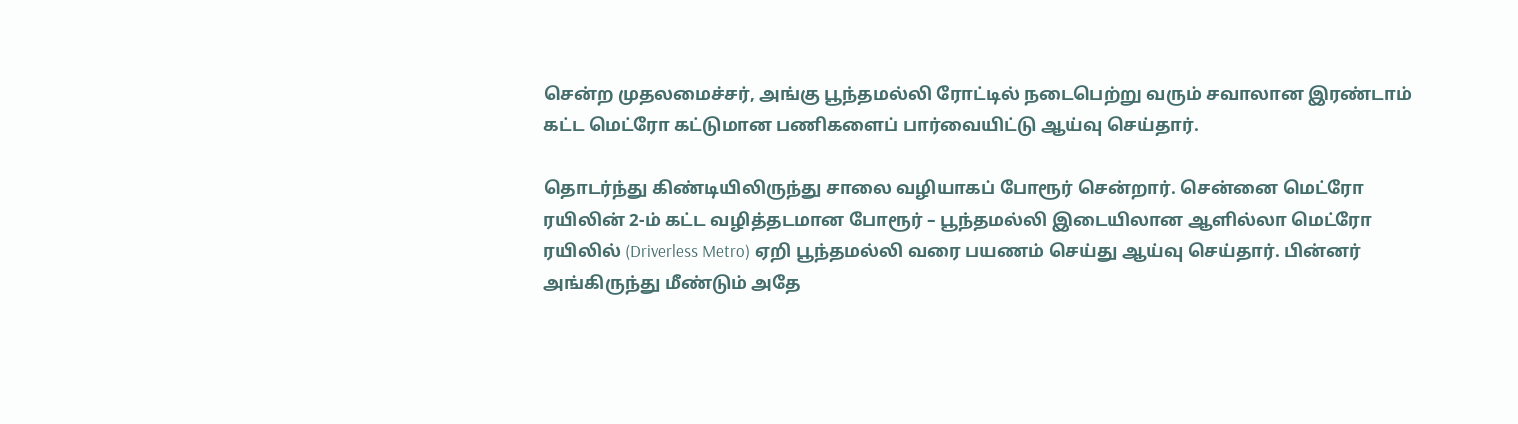சென்ற முதலமைச்சர், அங்கு பூந்தமல்லி ரோட்டில் நடைபெற்று வரும் சவாலான இரண்டாம் கட்ட மெட்ரோ கட்டுமான பணிகளைப் பார்வையிட்டு ஆய்வு செய்தார்.

தொடர்ந்து கிண்டியிலிருந்து சாலை வழியாகப் போரூர் சென்றார். சென்னை மெட்ரோ ரயிலின் 2-ம் கட்ட வழித்தடமான போரூர் – பூந்தமல்லி இடையிலான ஆளில்லா மெட்ரோ ரயிலில் (Driverless Metro) ஏறி பூந்தமல்லி வரை பயணம் செய்து ஆய்வு செய்தார். பின்னர் அங்கிருந்து மீண்டும் அதே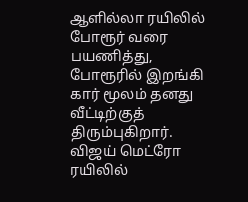ஆளில்லா ரயிலில் போரூர் வரை பயணித்து, போரூரில் இறங்கி கார் மூலம் தனது வீட்டிற்குத் திரும்புகிறார். விஜய் மெட்ரோ ரயிலில்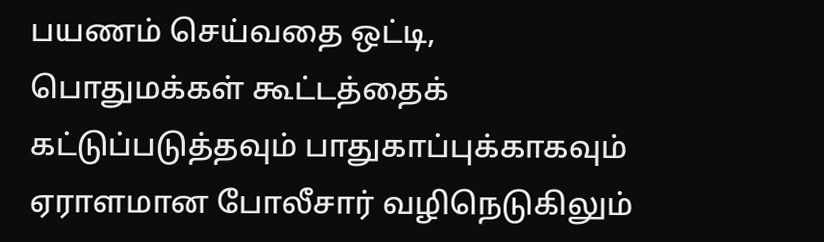பயணம் செய்வதை ஒட்டி, பொதுமக்கள் கூட்டத்தைக் கட்டுப்படுத்தவும் பாதுகாப்புக்காகவும் ஏராளமான போலீசார் வழிநெடுகிலும்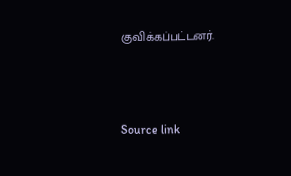குவிக்கப்பட்டனர்.



Source link